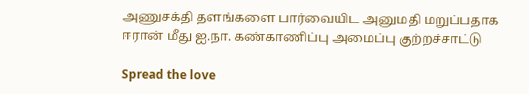அணுசக்தி தளங்களை பார்வையிட அனுமதி மறுப்பதாக ஈரான் மீது ஐ.நா. கண்காணிப்பு அமைப்பு குற்றச்சாட்டு

Spread the love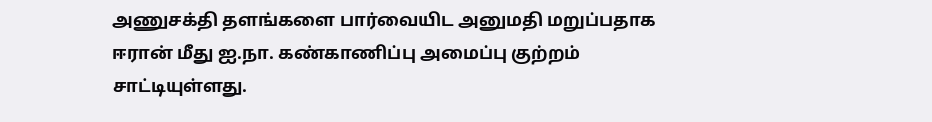அணுசக்தி தளங்களை பார்வையிட அனுமதி மறுப்பதாக ஈரான் மீது ஐ.நா. கண்காணிப்பு அமைப்பு குற்றம் சாட்டியுள்ளது.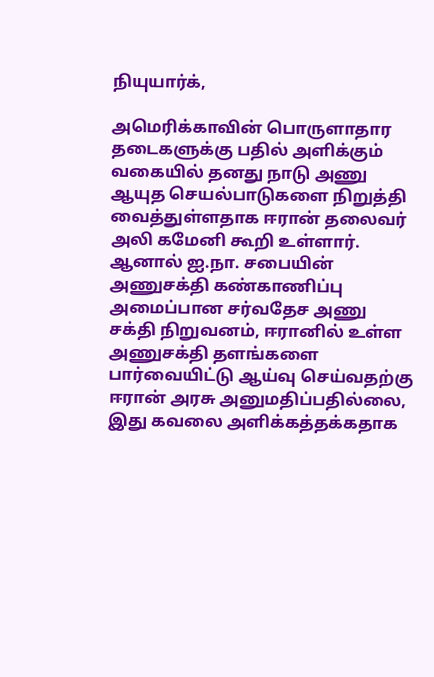நியுயார்க்,

அமெரிக்காவின் பொருளாதார தடைகளுக்கு பதில் அளிக்கும் வகையில் தனது நாடு அணு ஆயுத செயல்பாடுகளை நிறுத்தி வைத்துள்ளதாக ஈரான் தலைவர் அலி கமேனி கூறி உள்ளார். ஆனால் ஐ.நா. சபையின் அணுசக்தி கண்காணிப்பு அமைப்பான சர்வதேச அணு சக்தி நிறுவனம், ஈரானில் உள்ள அணுசக்தி தளங்களை பார்வையிட்டு ஆய்வு செய்வதற்கு ஈரான் அரசு அனுமதிப்பதில்லை, இது கவலை அளிக்கத்தக்கதாக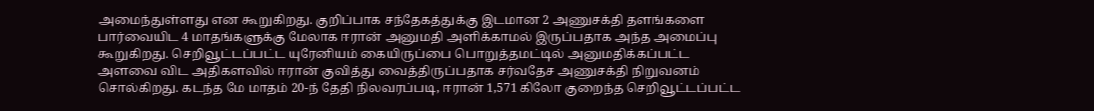அமைந்துள்ளது என கூறுகிறது. குறிப்பாக சந்தேகத்துக்கு இடமான 2 அணுசக்தி தளங்களை பார்வையிட 4 மாதங்களுக்கு மேலாக ஈரான் அனுமதி அளிக்காமல் இருப்பதாக அந்த அமைப்பு கூறுகிறது. செறிவூட்டப்பட்ட யுரேனியம் கையிருப்பை பொறுத்தமட்டில் அனுமதிக்கப்பட்ட அளவை விட அதிகளவில் ஈரான் குவித்து வைத்திருப்பதாக சர்வதேச அணுசக்தி நிறுவனம் சொல்கிறது. கடந்த மே மாதம் 20-ந் தேதி நிலவரப்படி, ஈரான் 1,571 கிலோ குறைந்த செறிவூட்டப்பட்ட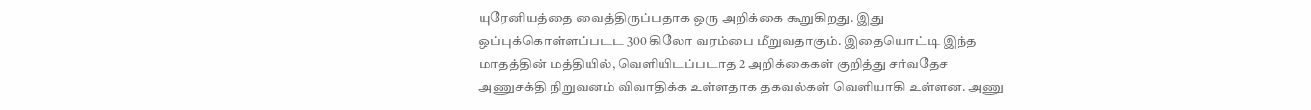யுரேனியத்தை வைத்திருப்பதாக ஒரு அறிக்கை கூறுகிறது. இது ஒப்புக்கொள்ளப்படட 300 கிலோ வரம்பை மீறுவதாகும். இதையொட்டி இந்த மாதத்தின் மத்தியில், வெளியிடப்படாத 2 அறிக்கைகள் குறித்து சர்வதேச அணுசக்தி நிறுவனம் விவாதிக்க உள்ளதாக தகவல்கள் வெளியாகி உள்ளன. அணு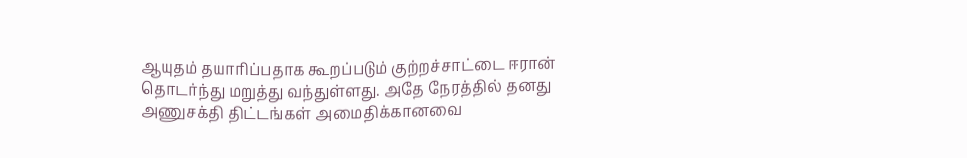ஆயுதம் தயாரிப்பதாக கூறப்படும் குற்றச்சாட்டை ஈரான் தொடர்ந்து மறுத்து வந்துள்ளது. அதே நேரத்தில் தனது அணுசக்தி திட்டங்கள் அமைதிக்கானவை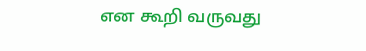என கூறி வருவது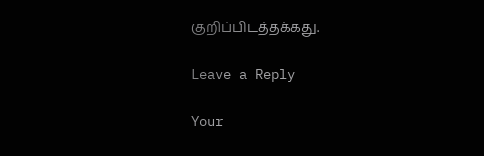குறிப்பிடத்தக்கது.

Leave a Reply

Your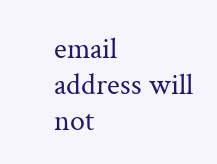email address will not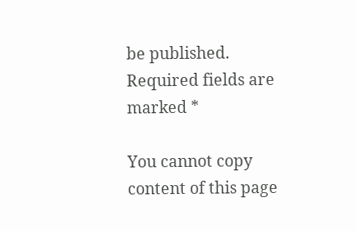be published. Required fields are marked *

You cannot copy content of this page